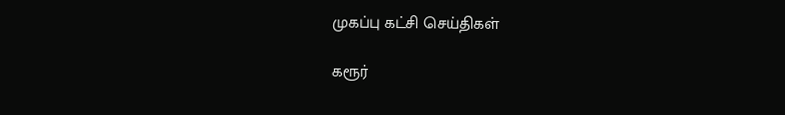முகப்பு கட்சி செய்திகள்

கரூர்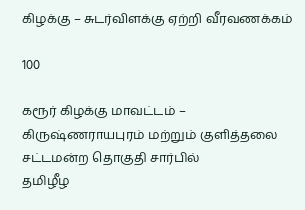கிழக்கு – சுடர்விளக்கு ஏற்றி வீரவணக்கம்

100

கரூர் கிழக்கு மாவட்டம் –
கிருஷ்ணராயபுரம் மற்றும் குளித்தலை சட்டமன்ற தொகுதி சார்பில்
தமிழீழ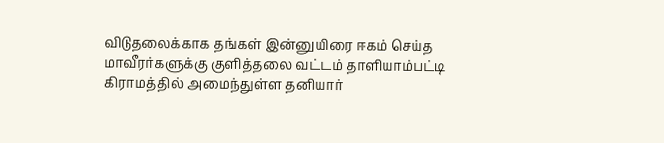விடுதலைக்காக தங்கள் இன்னுயிரை ஈகம் செய்த மாவீரர்களுக்கு குளித்தலை வட்டம் தாளியாம்பட்டி கிராமத்தில் அமைந்துள்ள தனியார்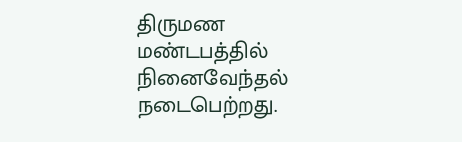திருமண மண்டபத்தில் நினைவேந்தல் நடைபெற்றது.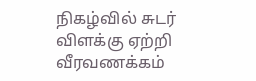நிகழ்வில் சுடர் விளக்கு ஏற்றி வீரவணக்கம்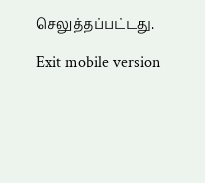செலுத்தப்பட்டது.

Exit mobile version